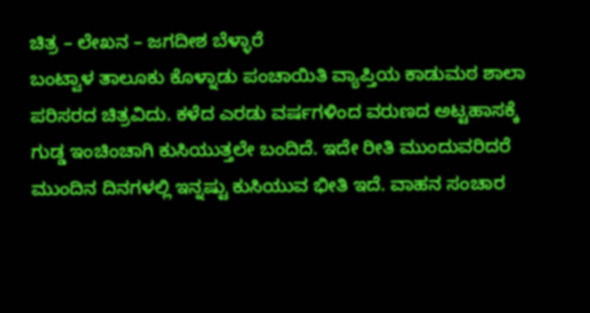ಚಿತ್ರ – ಲೇಖನ – ಜಗದೀಶ ಬೆಳ್ಳಾರೆ
ಬಂಟ್ವಾಳ ತಾಲೂಕು ಕೊಳ್ನಾಡು ಪಂಚಾಯಿತಿ ವ್ಯಾಪ್ತಿಯ ಕಾಡುಮಠ ಶಾಲಾ ಪರಿಸರದ ಚಿತ್ರವಿದು. ಕಳೆದ ಎರಡು ವರ್ಷಗಳಿಂದ ವರುಣದ ಅಟ್ಟಹಾಸಕ್ಕೆ ಗುಡ್ಡ ಇಂಚಿಂಚಾಗಿ ಕುಸಿಯುತ್ತಲೇ ಬಂದಿದೆ. ಇದೇ ರೀತಿ ಮುಂದುವರಿದರೆ ಮುಂದಿನ ದಿನಗಳಲ್ಲಿ ಇನ್ನಷ್ಟು ಕುಸಿಯುವ ಭೀತಿ ಇದೆ. ವಾಹನ ಸಂಚಾರ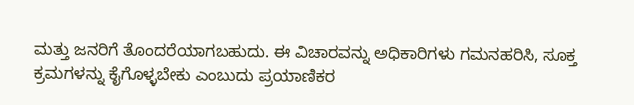ಮತ್ತು ಜನರಿಗೆ ತೊಂದರೆಯಾಗಬಹುದು. ಈ ವಿಚಾರವನ್ನು ಅಧಿಕಾರಿಗಳು ಗಮನಹರಿಸಿ, ಸೂಕ್ತ ಕ್ರಮಗಳನ್ನು ಕೈಗೊಳ್ಳಬೇಕು ಎಂಬುದು ಪ್ರಯಾಣಿಕರ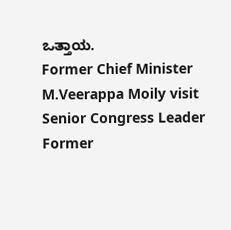ಒತ್ತಾಯ.
Former Chief Minister M.Veerappa Moily visit Senior Congress Leader Former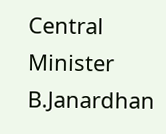Central Minister B.Janardhan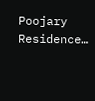Poojary Residence…